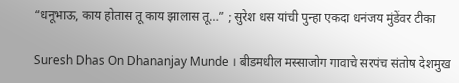“धनूभाऊ, काय होतास तू काय झालास तू…” ; सुरेश धस यांची पुन्हा एकदा धनंजय मुंडेंवर टीका

Suresh Dhas On Dhananjay Munde । बीडमधील मस्साजोग गावाचे सरपंच संतोष देशमुख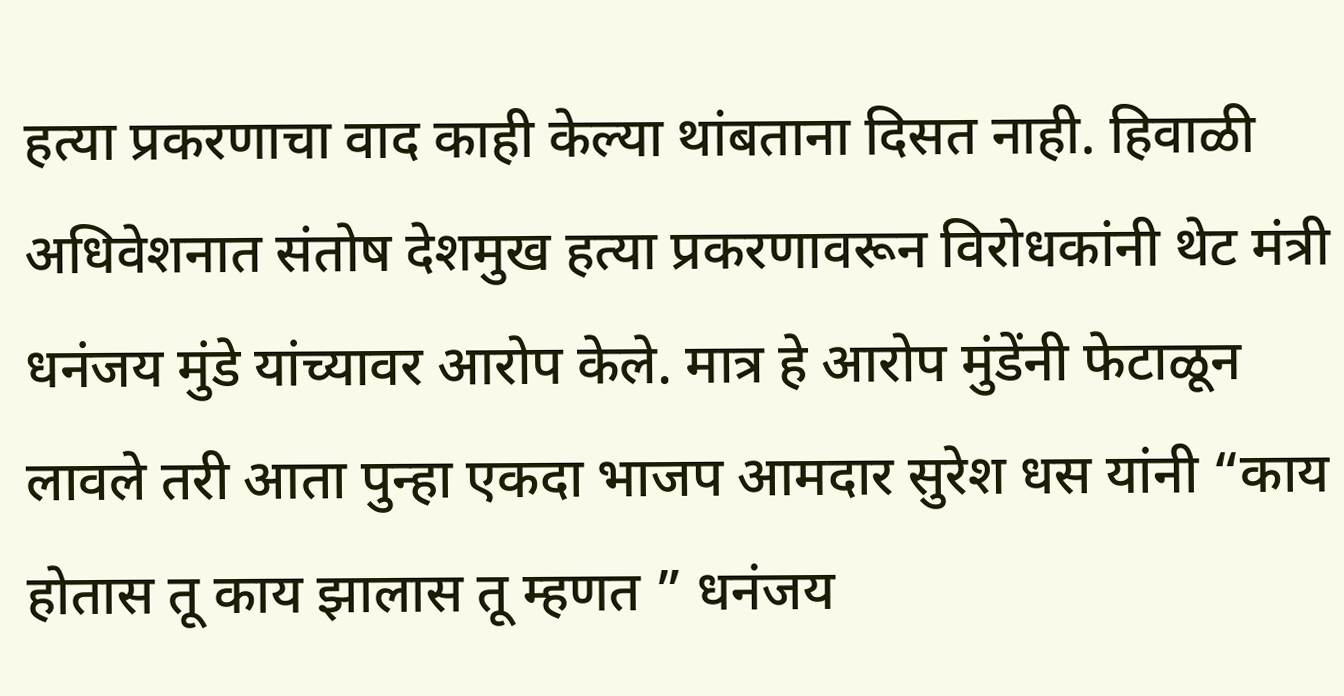हत्या प्रकरणाचा वाद काही केल्या थांबताना दिसत नाही. हिवाळी अधिवेशनात संतोष देशमुख हत्या प्रकरणावरून विरोधकांनी थेट मंत्री धनंजय मुंडे यांच्यावर आरोप केले. मात्र हे आरोप मुंडेंनी फेटाळून लावले तरी आता पुन्हा एकदा भाजप आमदार सुरेश धस यांनी “काय होतास तू काय झालास तू म्हणत ” धनंजय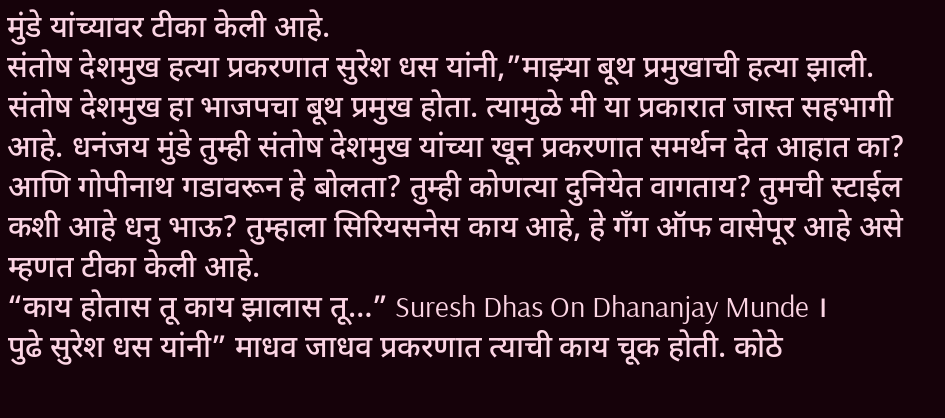मुंडे यांच्यावर टीका केली आहे.
संतोष देशमुख हत्या प्रकरणात सुरेश धस यांनी,”माझ्या बूथ प्रमुखाची हत्या झाली. संतोष देशमुख हा भाजपचा बूथ प्रमुख होता. त्यामुळे मी या प्रकारात जास्त सहभागी आहे. धनंजय मुंडे तुम्ही संतोष देशमुख यांच्या खून प्रकरणात समर्थन देत आहात का? आणि गोपीनाथ गडावरून हे बोलता? तुम्ही कोणत्या दुनियेत वागताय? तुमची स्टाईल कशी आहे धनु भाऊ? तुम्हाला सिरियसनेस काय आहे, हे गँग ऑफ वासेपूर आहे असे म्हणत टीका केली आहे.
“काय होतास तू काय झालास तू…” Suresh Dhas On Dhananjay Munde ।
पुढे सुरेश धस यांनी” माधव जाधव प्रकरणात त्याची काय चूक होती. कोठे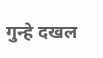गुन्हे दखल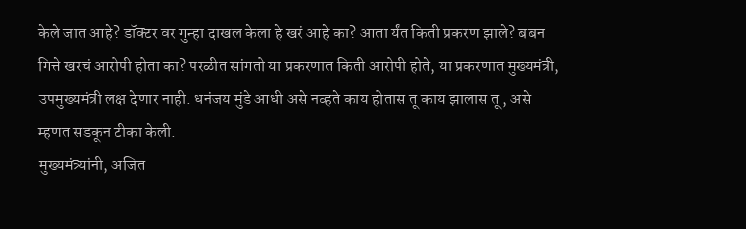केले जात आहे? डॉक्टर वर गुन्हा दाखल केला हे खरं आहे का? आता र्यंत किती प्रकरण झाले? बबन गित्ते खरचं आरोपी होता का? परळीत सांगतो या प्रकरणात किती आरोपी होते, या प्रकरणात मुख्यमंत्री, उपमुख्यमंत्री लक्ष देणार नाही. धनंजय मुंडे आधी असे नव्हते काय होतास तू काय झालास तू, असे म्हणत सडकून टीका केली.
मुख्यमंत्र्यांनी, अजित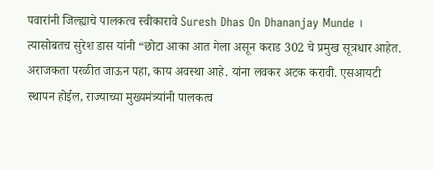पवारांनी जिल्ह्याचे पालकत्व स्वीकारावे Suresh Dhas On Dhananjay Munde ।
त्यासोबतच सुरेश डास यांनी “छोटा आका आत गेला असून कराड 302 चे प्रमुख सूत्रधार आहेत. अराजकता परळीत जाऊन पहा, काय अवस्था आहे. यांना लवकर अटक करावी. एसआयटी स्थापन होईल, राज्याच्या मुख्यमंत्र्यांनी पालकत्व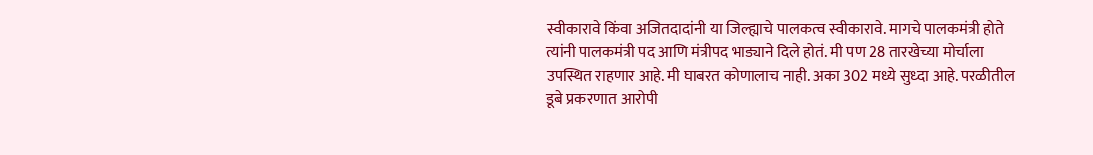स्वीकारावे किंवा अजितदादांनी या जिल्ह्याचे पालकत्व स्वीकारावे. मागचे पालकमंत्री होते त्यांनी पालकमंत्री पद आणि मंत्रीपद भाड्याने दिले होतं. मी पण 28 तारखेच्या मोर्चाला उपस्थित राहणार आहे. मी घाबरत कोणालाच नाही. अका 302 मध्ये सुध्दा आहे. परळीतील डूबे प्रकरणात आरोपी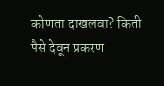कोणता दाखलवा? किती पैसे देवून प्रकरण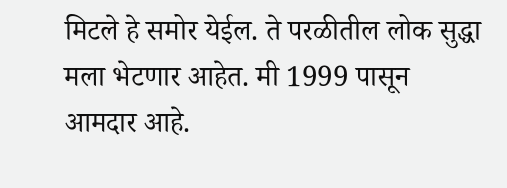मिटले हे समोर येईल. ते परळीतील लोक सुद्धा मला भेटणार आहेत. मी 1999 पासून आमदार आहे.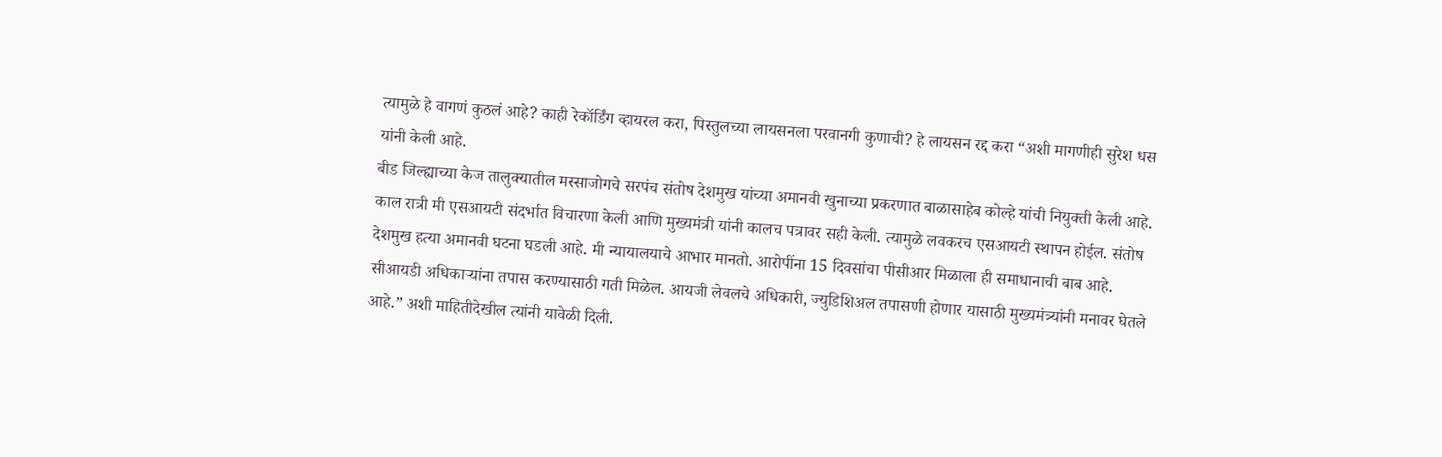त्यामुळे हे वागणं कुठलं आहे? काही रेकॉर्डिंग व्हायरल करा, पिस्तुलच्या लायसनला परवानगी कुणाची? हे लायसन रद्द करा “अशी मागणीही सुरेश धस यांनी केली आहे.
बीड जिल्ह्याच्या केज तालुक्यातील मस्साजोगचे सरपंच संतोष देशमुख यांच्या अमानवी खुनाच्या प्रकरणात बाळासाहेब कोल्हे यांची नियुक्ती केली आहे. काल रात्री मी एसआयटी संदर्भात विचारणा केली आणि मुख्यमंत्री यांनी कालच पत्रावर सही केली. त्यामुळे लवकरच एसआयटी स्थापन होईल. संतोष देशमुख हत्या अमानवी घटना घडली आहे. मी न्यायालयाचे आभार मानतो. आरोपींना 15 दिवसांचा पीसीआर मिळाला ही समाधानाची बाब आहे. सीआयडी अधिकाऱ्यांना तपास करण्यासाठी गती मिळेल. आयजी लेवलचे अधिकारी, ज्युडिशिअल तपासणी होणार यासाठी मुख्यमंत्र्यांनी मनावर घेतले आहे.” अशी माहितीदेखील त्यांनी यावेळी दिली.